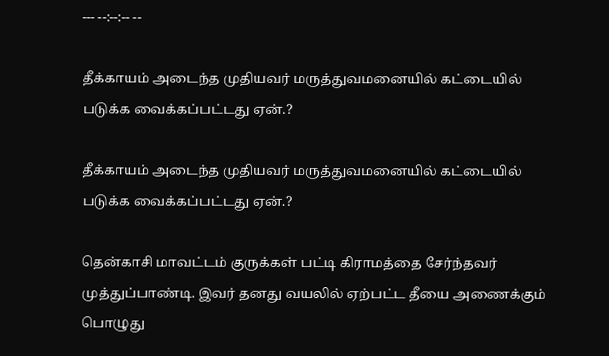--- --:--:-- --

தீக்காயம் அடைந்த முதியவர் மருத்துவமனையில் கட்டையில் படுக்க வைக்கப்பட்டது ஏன்.?

தீக்காயம் அடைந்த முதியவர் மருத்துவமனையில் கட்டையில் படுக்க வைக்கப்பட்டது ஏன்.?

தென்காசி மாவட்டம் குருக்கள் பட்டி கிராமத்தை சேர்ந்தவர் முத்துப்பாண்டி. இவர் தனது வயலில் ஏற்பட்ட தீயை அணைக்கும் பொழுது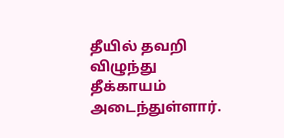தீயில் தவறி விழுந்து தீக்காயம் அடைந்துள்ளார்.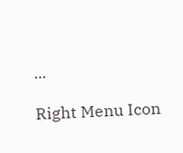...

Right Menu Icon